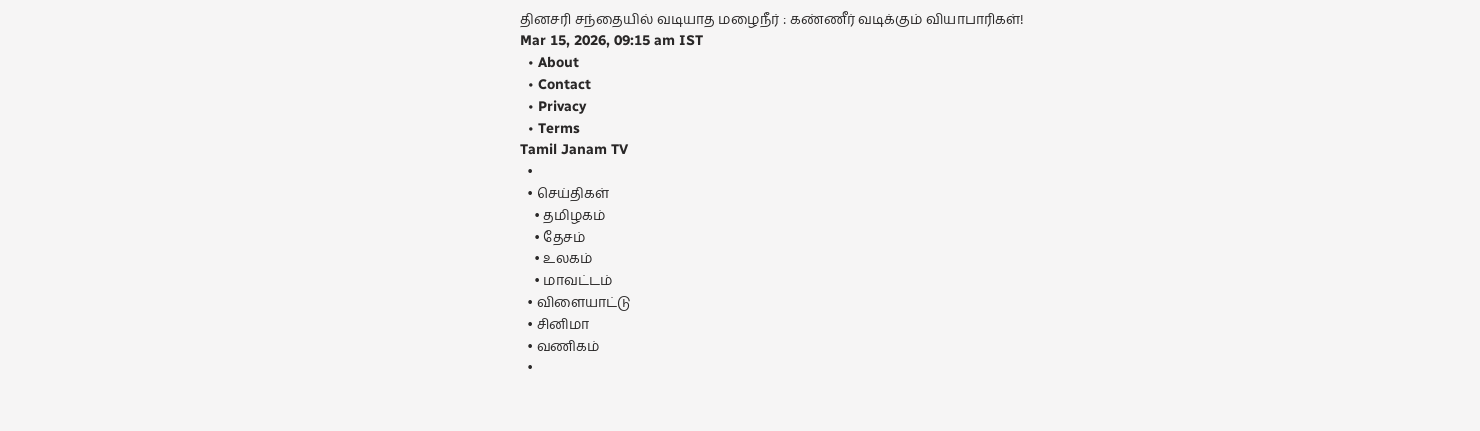தினசரி சந்தையில் வடியாத மழைநீர் : கண்ணீர் வடிக்கும் வியாபாரிகள்!
Mar 15, 2026, 09:15 am IST
  • About
  • Contact
  • Privacy
  • Terms
Tamil Janam TV
  •
  • செய்திகள்
    • தமிழகம்
    • தேசம்
    • உலகம்
    • மாவட்டம்
  • விளையாட்டு
  • சினிமா
  • வணிகம்
  •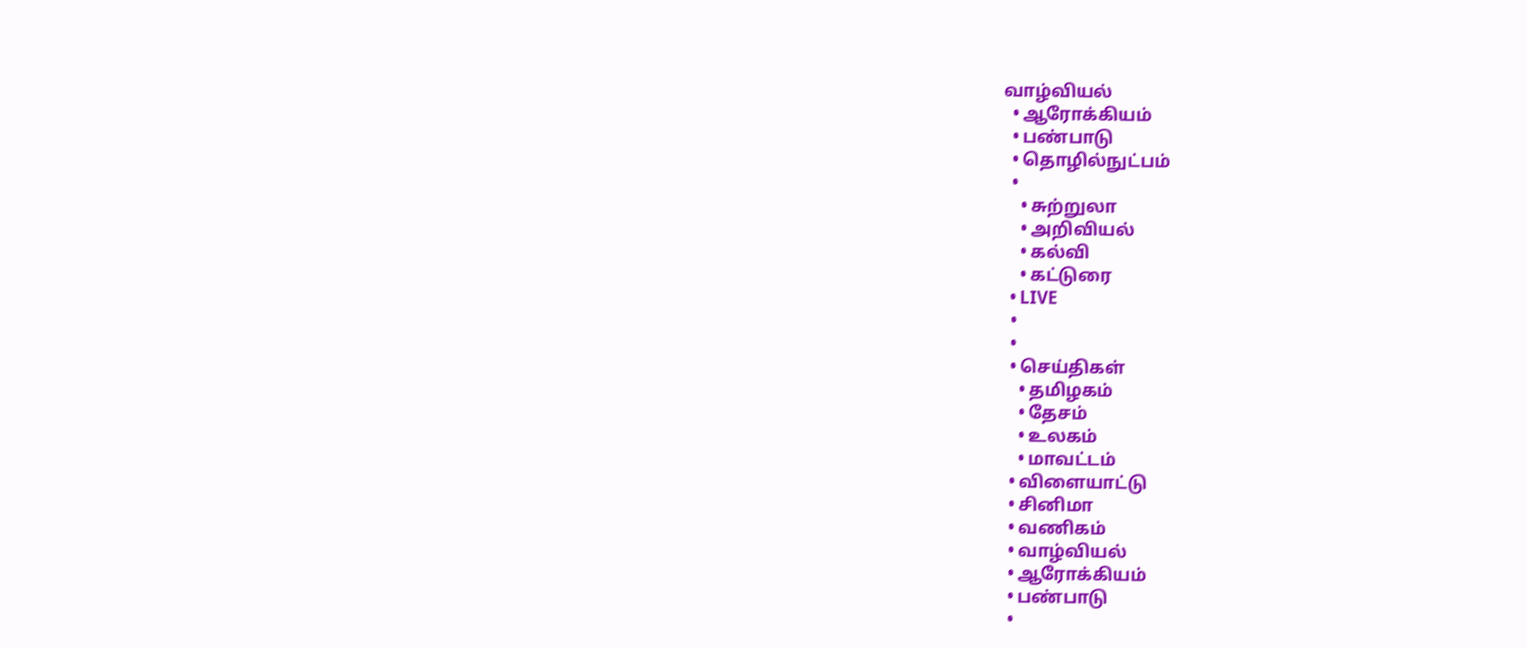வாழ்வியல்
  • ஆரோக்கியம்
  • பண்பாடு
  • தொழில்நுட்பம்
  •
    • சுற்றுலா
    • அறிவியல்
    • கல்வி
    • கட்டுரை
  • LIVE
  •
  •
  • செய்திகள்
    • தமிழகம்
    • தேசம்
    • உலகம்
    • மாவட்டம்
  • விளையாட்டு
  • சினிமா
  • வணிகம்
  • வாழ்வியல்
  • ஆரோக்கியம்
  • பண்பாடு
  •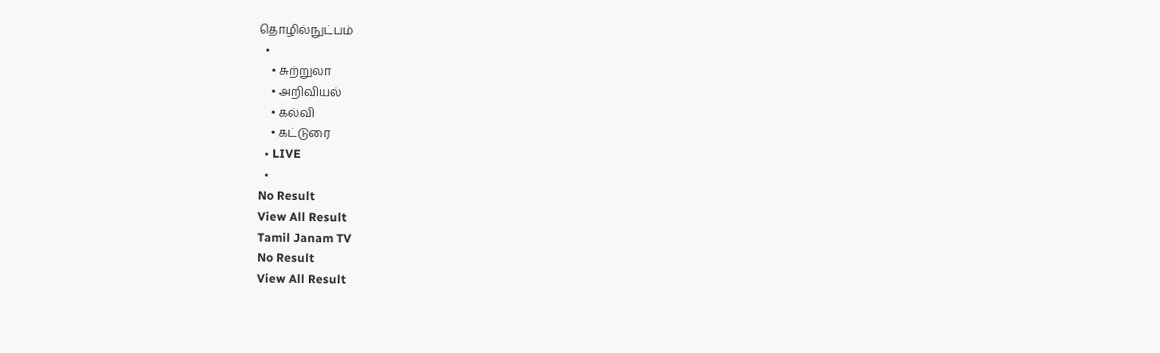தொழில்நுட்பம்
  •
    • சுற்றுலா
    • அறிவியல்
    • கல்வி
    • கட்டுரை
  • LIVE
  •
No Result
View All Result
Tamil Janam TV
No Result
View All Result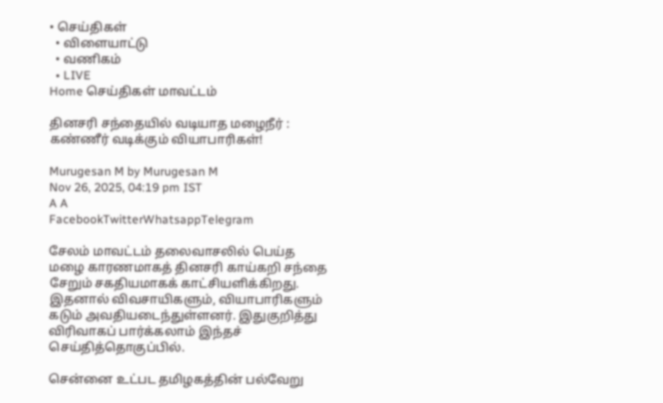• செய்திகள்
  • விளையாட்டு
  • வணிகம்
  • LIVE
Home செய்திகள் மாவட்டம்

தினசரி சந்தையில் வடியாத மழைநீர் : கண்ணீர் வடிக்கும் வியாபாரிகள்!

Murugesan M by Murugesan M
Nov 26, 2025, 04:19 pm IST
A A
FacebookTwitterWhatsappTelegram

சேலம் மாவட்டம் தலைவாசலில் பெய்த மழை காரணமாகத் தினசரி காய்கறி சந்தை சேறும் சகதியமாகக் காட்சியளிக்கிறது. இதனால் விவசாயிகளும், வியாபாரிகளும் கடும் அவதியடைந்துள்ளனர். இதுகுறித்து விரிவாகப் பார்க்கலாம் இந்தச் செய்தித்தொகுப்பில்.

சென்னை உட்பட தமிழகத்தின் பல்வேறு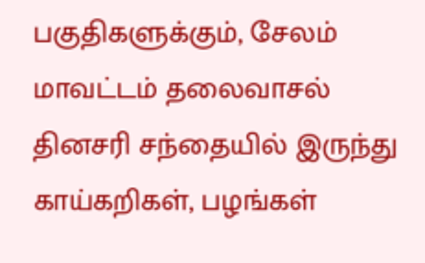பகுதிகளுக்கும், சேலம் மாவட்டம் தலைவாசல் தினசரி சந்தையில் இருந்து காய்கறிகள், பழங்கள்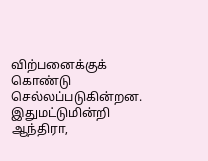விற்பனைக்குக் கொண்டு செல்லப்படுகின்றன. இதுமட்டுமின்றி ஆந்திரா,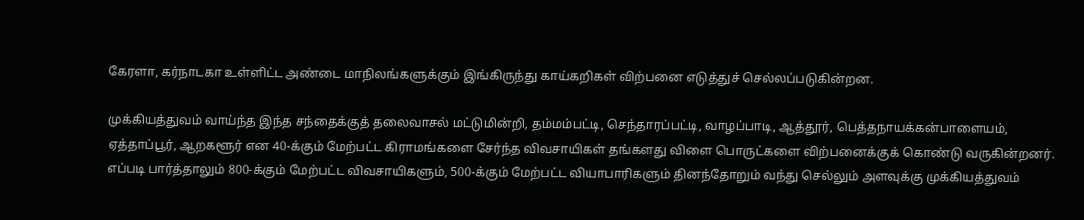கேரளா, கர்நாடகா உள்ளிட்ட அண்டை மாநிலங்களுக்கும் இங்கிருந்து காய்கறிகள் விற்பனை எடுத்துச் செல்லப்படுகின்றன.

முக்கியத்துவம் வாய்ந்த இந்த சந்தைக்குத் தலைவாசல் மட்டுமின்றி, தம்மம்பட்டி, செந்தாரப்பட்டி, வாழப்பாடி, ஆத்தூர், பெத்தநாயக்கன்பாளையம், ஏத்தாப்பூர், ஆறகளூர் என 40-க்கும் மேற்பட்ட கிராமங்களை சேர்ந்த விவசாயிகள் தங்களது விளை பொருட்களை விற்பனைக்குக் கொண்டு வருகின்றனர். எப்படி பார்த்தாலும் 800-க்கும் மேற்பட்ட விவசாயிகளும், 500-க்கும் மேற்பட்ட வியாபாரிகளும் தினந்தோறும் வந்து செல்லும் அளவுக்கு முக்கியத்துவம்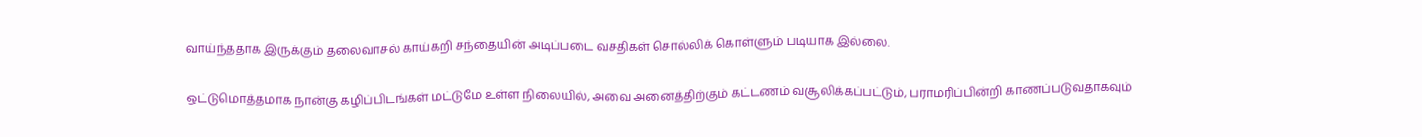வாய்ந்ததாக இருக்கும் தலைவாசல் காய்கறி சந்தையின் அடிப்படை வசதிகள் சொல்லிக் கொள்ளும் படியாக இல்லை.

ஒட்டுமொத்தமாக நான்கு கழிப்பிடங்கள் மட்டுமே உள்ள நிலையில், அவை அனைத்திற்கும் கட்டணம் வசூலிக்கப்பட்டும், பராமரிப்பின்றி காணப்படுவதாகவும்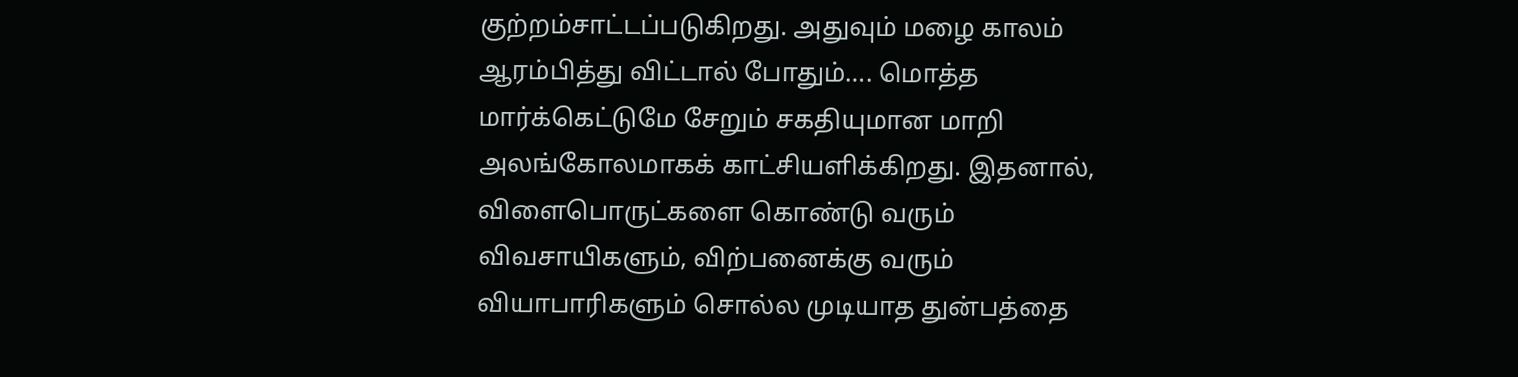குற்றம்சாட்டப்படுகிறது. அதுவும் மழை காலம் ஆரம்பித்து விட்டால் போதும்…. மொத்த மார்க்கெட்டுமே சேறும் சகதியுமான மாறி அலங்கோலமாகக் காட்சியளிக்கிறது. இதனால், விளைபொருட்களை கொண்டு வரும் விவசாயிகளும், விற்பனைக்கு வரும் வியாபாரிகளும் சொல்ல முடியாத துன்பத்தை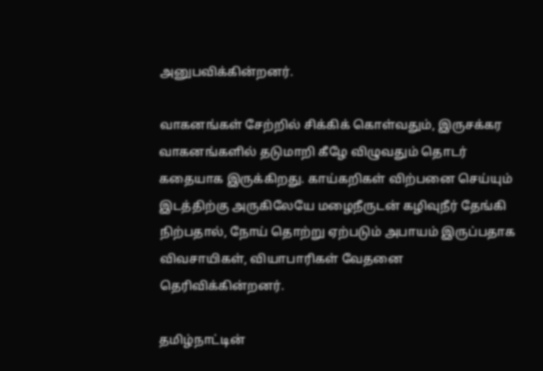அனுபவிக்கின்றனர்.

வாகனங்கள் சேற்றில் சிக்கிக் கொள்வதும், இருசக்கர வாகனங்களில் தடுமாறி கீழே விழுவதும் தொடர் கதையாக இருக்கிறது. காய்கறிகள் விற்பனை செய்யும் இடத்திற்கு அருகிலேயே மழைநீருடன் கழிவுநீர் தேங்கி நிற்பதால், நோய் தொற்று ஏற்படும் அபாயம் இருப்பதாக விவசாயிகள், வியாபாரிகள் வேதனை தெரிவிக்கின்றனர்.

தமிழ்நாட்டின்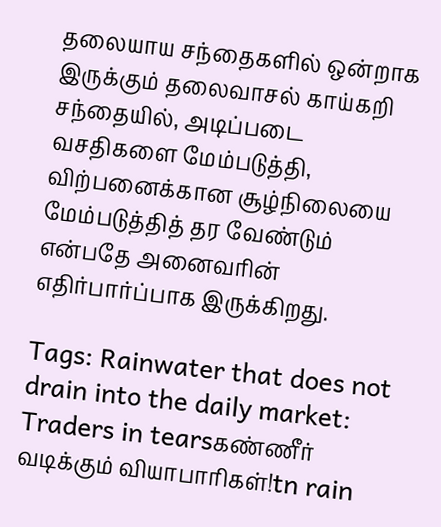தலையாய சந்தைகளில் ஒன்றாக இருக்கும் தலைவாசல் காய்கறி சந்தையில், அடிப்படை வசதிகளை மேம்படுத்தி, விற்பனைக்கான சூழ்நிலையை மேம்படுத்தித் தர வேண்டும் என்பதே அனைவரின் எதிர்பார்ப்பாக இருக்கிறது.

Tags: Rainwater that does not drain into the daily market: Traders in tearsகண்ணீர் வடிக்கும் வியாபாரிகள்!tn rain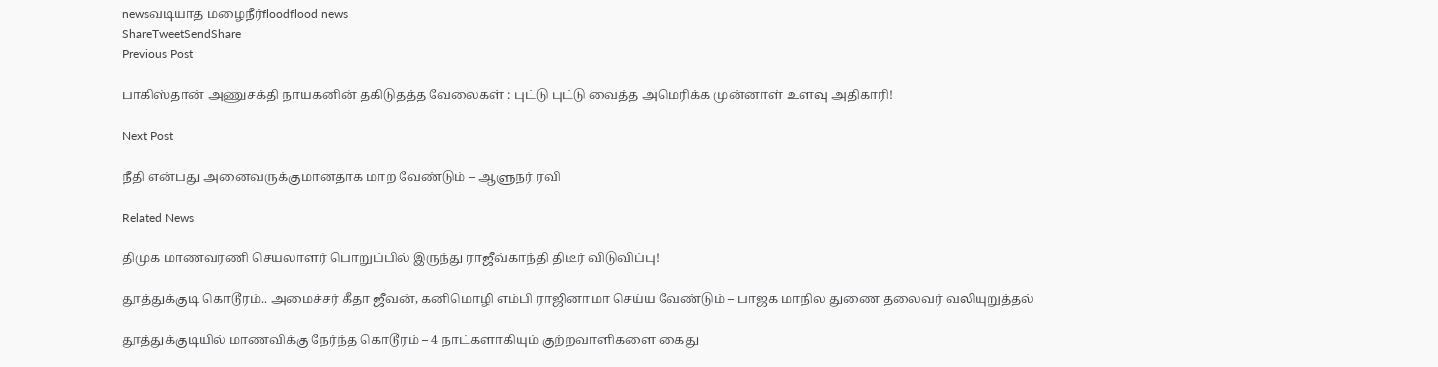newsவடியாத மழைநீர்floodflood news
ShareTweetSendShare
Previous Post

பாகிஸ்தான் அணுசக்தி நாயகனின் தகிடுதத்த வேலைகள் : புட்டு புட்டு வைத்த அமெரிக்க முன்னாள் உளவு அதிகாரி!

Next Post

நீதி என்பது அனைவருக்குமானதாக மாற வேண்டும் – ஆளுநர் ரவி

Related News

திமுக மாணவரணி செயலாளர் பொறுப்பில் இருந்து ராஜீவ்காந்தி திடீர் விடுவிப்பு!

தூத்துக்குடி கொடூரம்.. அமைச்சர் கீதா ஜீவன், கனிமொழி எம்பி ராஜினாமா செய்ய வேண்டும் – பாஜக மாநில துணை தலைவர் வலியுறுத்தல்

தூத்துக்குடியில் மாணவிக்கு நேர்ந்த கொடூரம் – 4 நாட்களாகியும் குற்றவாளிகளை கைது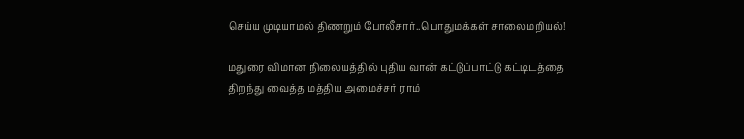செய்ய முடியாமல் திணறும் போலீசார்..பொதுமக்கள் சாலைமறியல்!

மதுரை விமான நிலையத்தில் புதிய வான் கட்டுப்பாட்டு கட்டிடத்தை திறந்து வைத்த மத்திய அமைச்சர் ராம்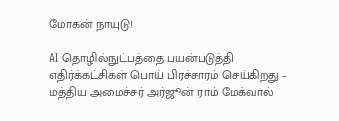மோகன் நாயுடு!

AI தொழில்நுட்பத்தை பயன்படுத்தி எதிர்க்கட்சிகள் பொய் பிரச்சாரம் செய்கிறது – மத்திய அமைச்சர் அர்ஜூன் ராம் மேக்வால்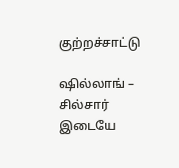குற்றச்சாட்டு

ஷில்லாங் – சில்சார் இடையே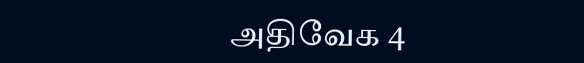அதிவேக 4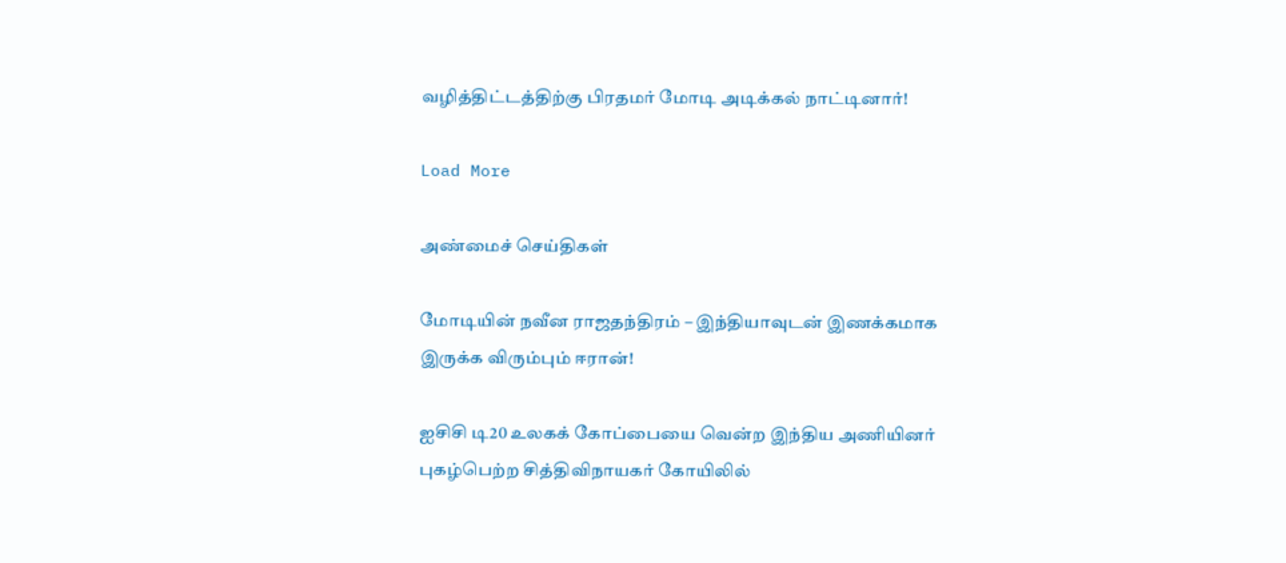வழித்திட்டத்திற்கு பிரதமர் மோடி அடிக்கல் நாட்டினார்!

Load More

அண்மைச் செய்திகள்

மோடியின் நவீன ராஜதந்திரம் – இந்தியாவுடன் இணக்கமாக இருக்க விரும்பும் ஈரான்!

ஐசிசி டி20 உலகக் கோப்பையை வென்ற இந்திய அணியினர் புகழ்பெற்ற சித்திவிநாயகர் கோயிலில்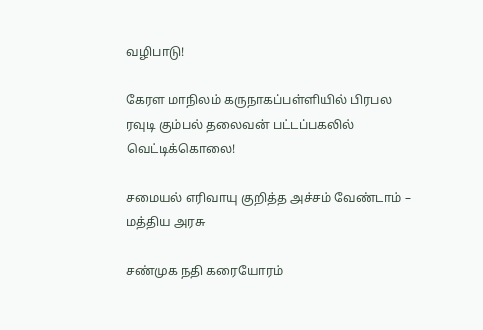வழிபாடு!

கேரள மாநிலம் கருநாகப்பள்ளியில் பிரபல ரவுடி கும்பல் தலைவன் பட்டப்பகலில் வெட்டிக்கொலை!

சமையல் எரிவாயு குறித்த அச்சம் வேண்டாம் – மத்திய அரசு

சண்முக நதி கரையோரம்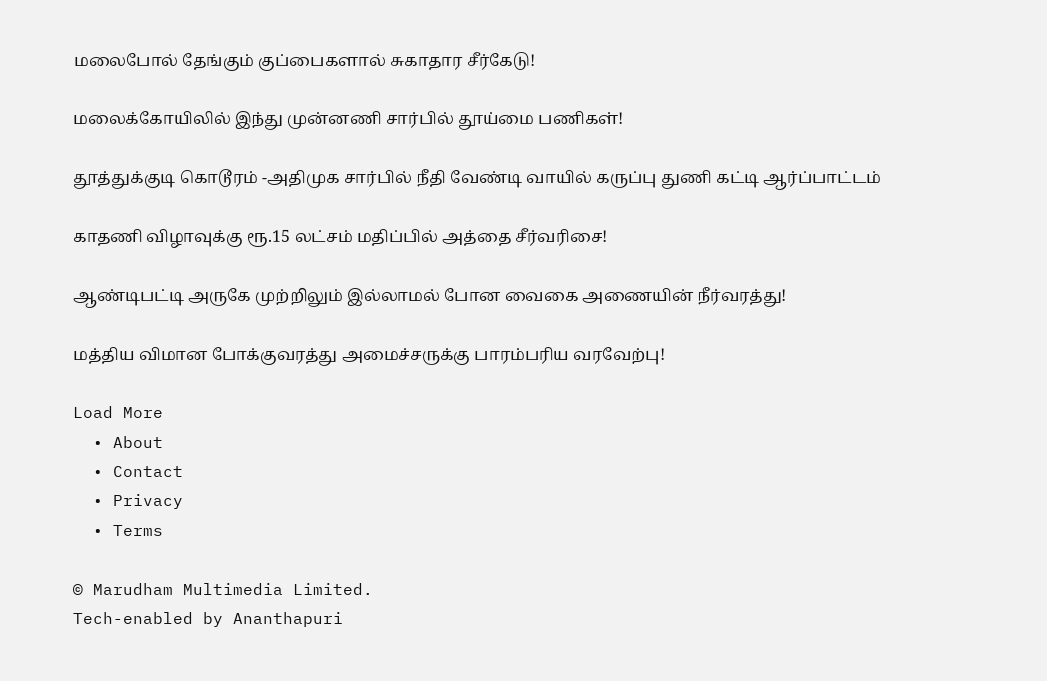மலைபோல் தேங்கும் குப்பைகளால் சுகாதார சீர்கேடு!

மலைக்கோயிலில் இந்து முன்னணி சார்பில் தூய்மை பணிகள்!

தூத்துக்குடி கொடூரம் -அதிமுக சார்பில் நீதி வேண்டி வாயில் கருப்பு துணி கட்டி ஆர்ப்பாட்டம்

காதணி விழாவுக்கு ரூ.15 லட்சம் மதிப்பில் அத்தை சீர்வரிசை!

ஆண்டிபட்டி அருகே முற்றிலும் இல்லாமல் போன வைகை அணையின் நீர்வரத்து!

மத்திய விமான போக்குவரத்து அமைச்சருக்கு பாரம்பரிய வரவேற்பு!

Load More
  • About
  • Contact
  • Privacy
  • Terms

© Marudham Multimedia Limited.
Tech-enabled by Ananthapuri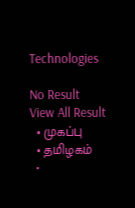Technologies

No Result
View All Result
  • முகப்பு
  • தமிழகம்
  •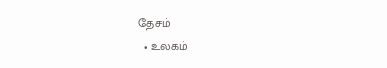தேசம்
  • உலகம்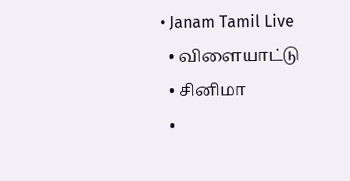• Janam Tamil Live
  • விளையாட்டு
  • சினிமா
  •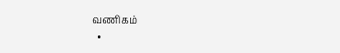வணிகம்
  •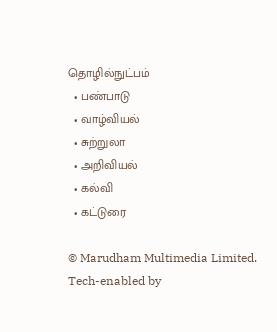தொழில்நுட்பம்
  • பண்பாடு
  • வாழ்வியல்
  • சுற்றுலா
  • அறிவியல்
  • கல்வி
  • கட்டுரை

© Marudham Multimedia Limited.
Tech-enabled by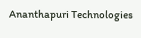Ananthapuri Technologies